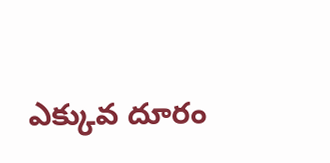ఎక్కువ దూరం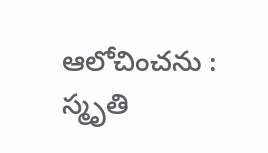ఆలోచించను : స్మృతి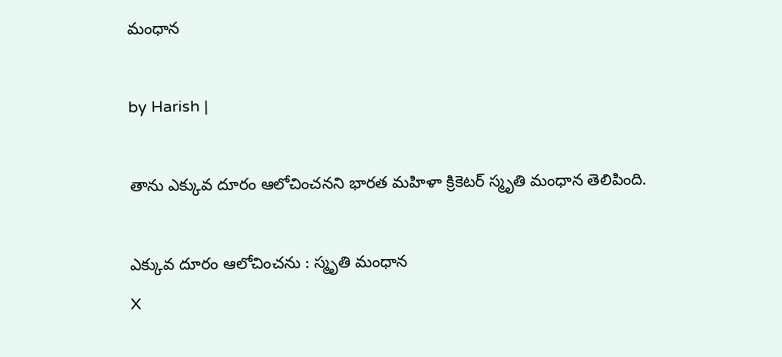మంధాన

by Harish |

తాను ఎక్కువ దూరం ఆలోచించనని భారత మహిళా క్రికెటర్ స్మృతి మంధాన తెలిపింది.

ఎక్కువ దూరం ఆలోచించను : స్మృతి మంధాన
X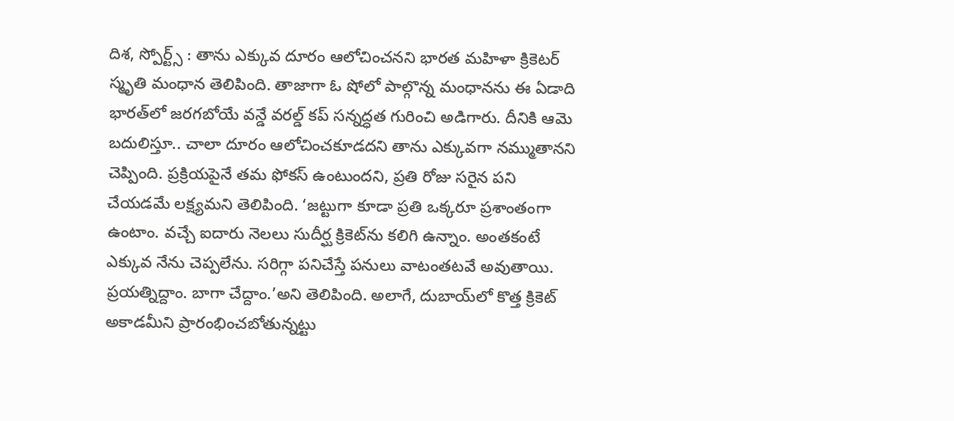దిశ, స్పోర్ట్స్ : తాను ఎక్కువ దూరం ఆలోచించనని భారత మహిళా క్రికెటర్ స్మృతి మంధాన తెలిపింది. తాజాగా ఓ షోలో పాల్గొన్న మంధానను ఈ ఏడాది భారత్‌లో జరగబోయే వన్డే వరల్డ్ కప్ సన్నద్ధత గురించి అడిగారు. దీనికి ఆమె బదులిస్తూ.. చాలా దూరం ఆలోచించకూడదని తాను ఎక్కువగా నమ్ముతానని చెప్పింది. ప్రక్రియపైనే తమ ఫోకస్ ఉంటుందని, ప్రతి రోజు సరైన పని చేయడమే లక్ష్యమని తెలిపింది. ‘జట్టుగా కూడా ప్రతి ఒక్కరూ ప్రశాంతంగా ఉంటాం. వచ్చే ఐదారు నెలలు సుదీర్ఘ క్రికెట్‌ను కలిగి ఉన్నాం. అంతకంటే ఎక్కువ నేను చెప్పలేను. సరిగ్గా పనిచేస్తే పనులు వాటంతటవే అవుతాయి. ప్రయత్నిద్దాం. బాగా చేద్దాం.’అని తెలిపింది. అలాగే, దుబాయ్‌లో కొత్త క్రికెట్ అకాడమీని ప్రారంభించబోతున్నట్టు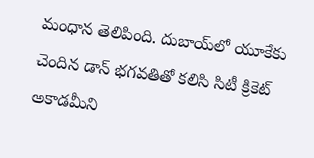మంధాన తెలిపింది. దుబాయ్‌లో యూకేకు చెందిన డాన్ భగవతితో కలిసి సిటీ క్రికెట్ అకాడమీని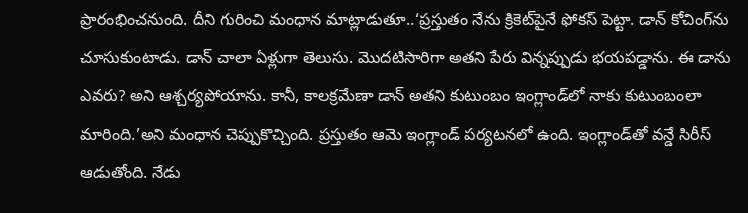ప్రారంభించనుంది. దీని గురించి మంధాన మాట్లాడుతూ..‘ప్రస్తుతం నేను క్రికెట్‌పైనే ఫోకస్ పెట్టా. డాన్ కోచింగ్‌ను చూసుకుంటాడు. డాన్ చాలా ఏళ్లుగా తెలుసు. మొదటిసారిగా అతని పేరు విన్నప్పుడు భయపడ్డాను. ఈ డాను ఎవరు? అని ఆశ్చర్యపోయాను. కానీ, కాలక్రమేణా డాన్ అతని కుటుంబం ఇంగ్లాండ్‌లో నాకు కుటుంబంలా మారింది.’అని మంధాన చెప్పుకొచ్చింది. ప్రస్తుతం ఆమె ఇంగ్లాండ్ పర్యటనలో ఉంది. ఇంగ్లాండ్‌తో వన్డే సిరీస్ ఆడుతోంది. నేడు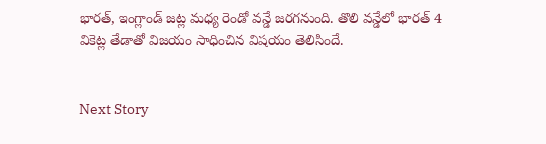భారత్, ఇంగ్లాండ్ జట్ల మధ్య రెండో వన్డే జరగనుంది. తొలి వన్డేలో భారత్ 4 వికెట్ల తేడాతో విజయం సాధించిన విషయం తెలిసిందే.


Next Story